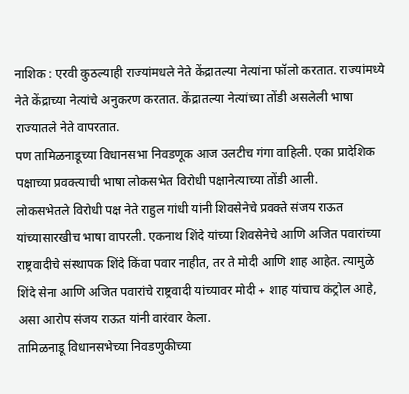नाशिक : एरवी कुठल्याही राज्यांमधले नेते केंद्रातल्या नेत्यांना फॉलो करतात. राज्यांमध्ये नेते केंद्राच्या नेत्यांचे अनुकरण करतात. केंद्रातल्या नेत्यांच्या तोंडी असलेली भाषा राज्यातले नेते वापरतात.
पण तामिळनाडूच्या विधानसभा निवडणूक आज उलटीच गंगा वाहिली. एका प्रादेशिक पक्षाच्या प्रवक्त्याची भाषा लोकसभेत विरोधी पक्षानेत्याच्या तोंडी आली.
लोकसभेतले विरोधी पक्ष नेते राहुल गांधी यांनी शिवसेनेचे प्रवक्ते संजय राऊत यांच्यासारखीच भाषा वापरली. एकनाथ शिंदे यांच्या शिवसेनेचे आणि अजित पवारांच्या राष्ट्रवादीचे संस्थापक शिंदे किंवा पवार नाहीत, तर ते मोदी आणि शाह आहेत. त्यामुळे शिंदे सेना आणि अजित पवारांचे राष्ट्रवादी यांच्यावर मोदी + शाह यांचाच कंट्रोल आहे, असा आरोप संजय राऊत यांनी वारंवार केला.
तामिळनाडू विधानसभेच्या निवडणुकीच्या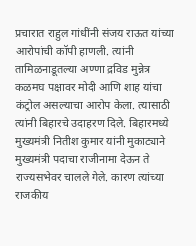प्रचारात राहुल गांधींनी संजय राऊत यांच्या आरोपांची कॉपी हाणली. त्यांनी तामिळनाडूतल्या अण्णा द्रविड मुन्नेत्र कळमघ पक्षावर मोदी आणि शाह यांचा कंट्रोल असल्याचा आरोप केला. त्यासाठी त्यांनी बिहारचे उदाहरण दिले. बिहारमध्ये मुख्यमंत्री नितीश कुमार यांनी मुकाट्याने मुख्यमंत्री पदाचा राजीनामा देऊन ते राज्यसभेवर चालले गेले. कारण त्यांच्या राजकीय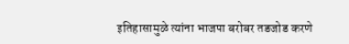इतिहासामुळे त्यांना भाजपा बरोबर तडजोड करणे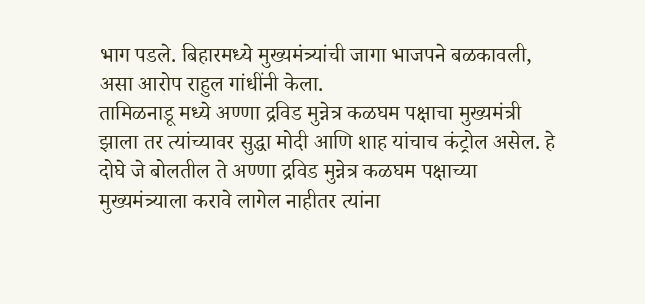भाग पडले. बिहारमध्ये मुख्यमंत्र्यांची जागा भाजपने बळकावली, असा आरोप राहुल गांधींनी केला.
तामिळनाडू मध्ये अण्णा द्रविड मुन्नेत्र कळघम पक्षाचा मुख्यमंत्री झाला तर त्यांच्यावर सुद्धा मोदी आणि शाह यांचाच कंट्रोल असेल. हे दोघे जे बोलतील ते अण्णा द्रविड मुन्नेत्र कळघम पक्षाच्या मुख्यमंत्र्याला करावे लागेल नाहीतर त्यांना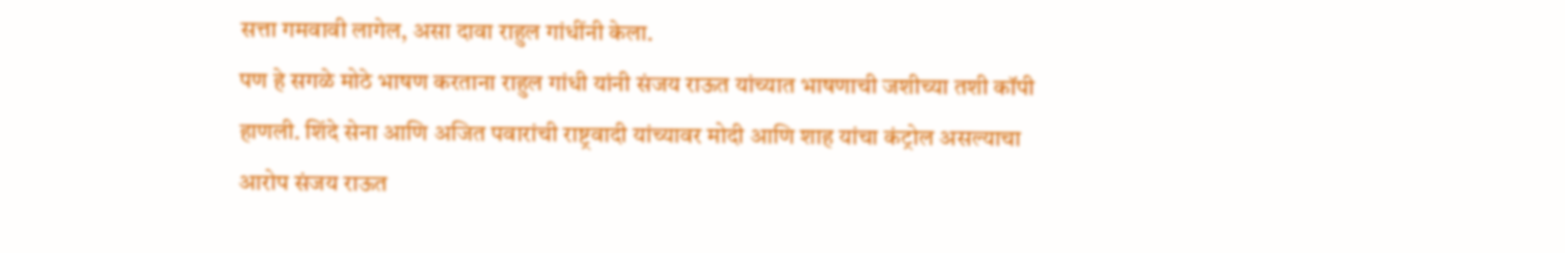सत्ता गमवावी लागेल, असा दावा राहुल गांधींनी केला.
पण हे सगळे मोठे भाषण करताना राहुल गांधी यांनी संजय राऊत यांच्यात भाषणाची जशीच्या तशी कॉपी हाणली. शिंदे सेना आणि अजित पवारांची राष्ट्रवादी यांच्यावर मोदी आणि शाह यांचा कंट्रोल असल्याचा आरोप संजय राऊत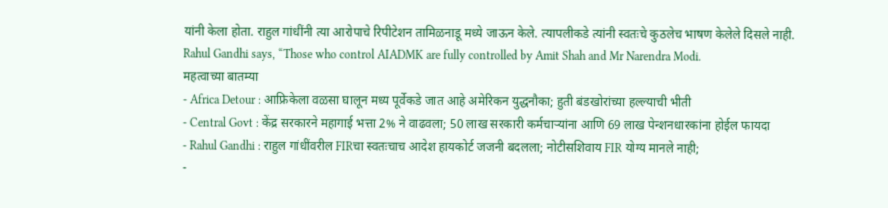यांनी केला होता. राहुल गांधींनी त्या आरोपाचे रिपीटेशन तामिळनाडू मध्ये जाऊन केले. त्यापलीकडे त्यांनी स्वतःचे कुठलेच भाषण केलेले दिसले नाही.
Rahul Gandhi says, “Those who control AIADMK are fully controlled by Amit Shah and Mr Narendra Modi.
महत्वाच्या बातम्या
- Africa Detour : आफ्रिकेला वळसा घालून मध्य पूर्वेकडे जात आहे अमेरिकन युद्धनौका; हुती बंडखोरांच्या हल्ल्याची भीती
- Central Govt : केंद्र सरकारने महागाई भत्ता 2% ने वाढवला; 50 लाख सरकारी कर्मचाऱ्यांना आणि 69 लाख पेन्शनधारकांना होईल फायदा
- Rahul Gandhi : राहुल गांधींवरील FIRचा स्वतःचाच आदेश हायकोर्ट जजनी बदलला; नोटीसशिवाय FIR योग्य मानले नाही;
-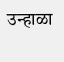उन्हाळा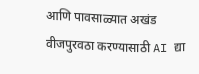आणि पावसाळ्यात अखंड वीजपुरवठा करण्यासाठी AI द्या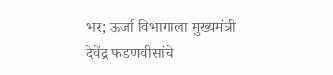भर; ऊर्जा विभागाला मुख्यमंत्री देवेंद्र फडणवीसांचे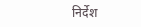निर्देश